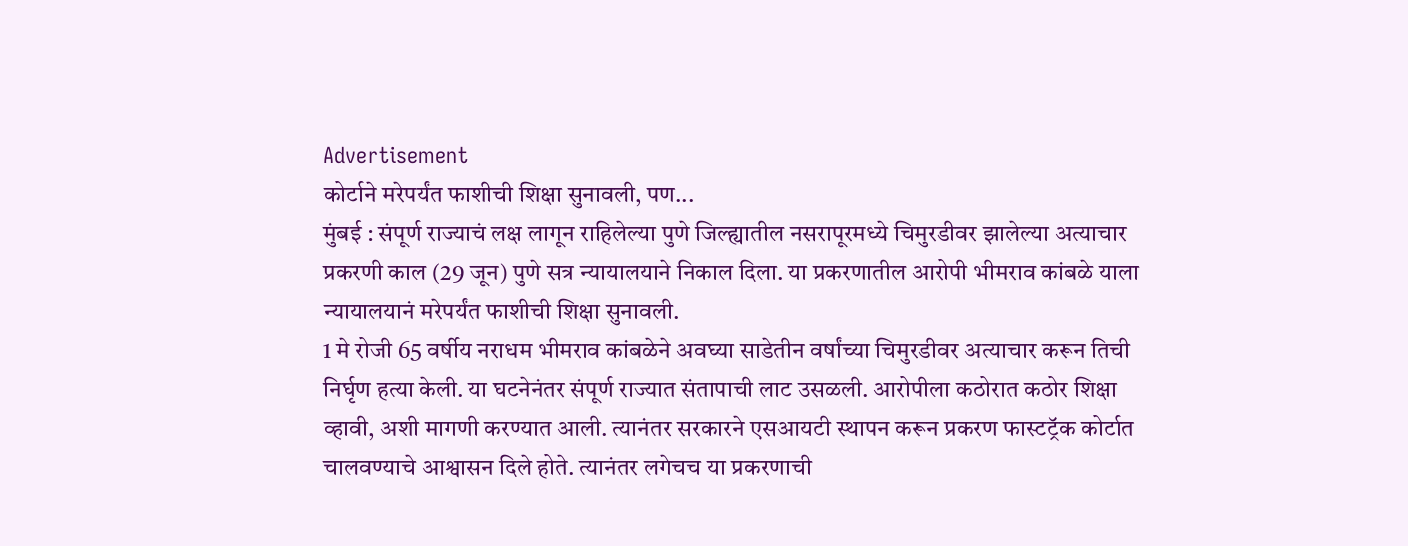Advertisement
कोर्टाने मरेपर्यंत फाशीची शिक्षा सुनावली, पण...
मुंबई : संपूर्ण राज्याचं लक्ष लागून राहिलेल्या पुणे जिल्ह्यातील नसरापूरमध्ये चिमुरडीवर झालेल्या अत्याचार प्रकरणी काल (29 जून) पुणे सत्र न्यायालयाने निकाल दिला. या प्रकरणातील आरोपी भीमराव कांबळे याला न्यायालयानं मरेपर्यंत फाशीची शिक्षा सुनावली.
1 मे रोजी 65 वर्षीय नराधम भीमराव कांबळेने अवघ्या साडेतीन वर्षांच्या चिमुरडीवर अत्याचार करून तिची निर्घृण हत्या केली. या घटनेनंतर संपूर्ण राज्यात संतापाची लाट उसळली. आरोपीला कठोरात कठोर शिक्षा व्हावी, अशी मागणी करण्यात आली. त्यानंतर सरकारने एसआयटी स्थापन करून प्रकरण फास्टट्रॅक कोर्टात चालवण्याचे आश्वासन दिले होते. त्यानंतर लगेचच या प्रकरणाची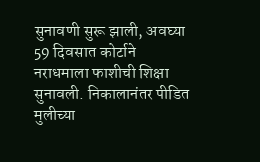सुनावणी सुरू झाली, अवघ्या 59 दिवसात कोर्टाने नराधमाला फाशीची शिक्षा सुनावली. निकालानंतर पीडित मुलीच्या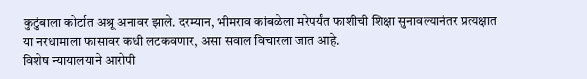कुटुंबाला कोर्टात अश्रू अनावर झाले. दरम्यान, भीमराव कांबळेला मरेपर्यंत फाशीची शिक्षा सुनावल्यानंतर प्रत्यक्षात या नरधामाला फासावर कधी लटकवणार, असा सवाल विचारला जात आहे.
विशेष न्यायालयाने आरोपी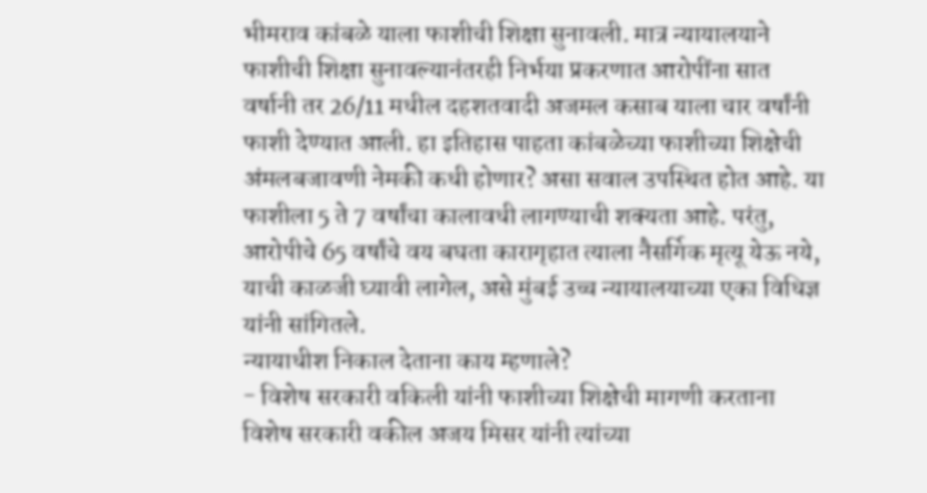भीमराव कांबळे याला फाशीची शिक्षा सुनावली. मात्र न्यायालयाने फाशीची शिक्षा सुनावल्यानंतरही निर्भया प्रकरणात आरोपींना सात वर्षानी तर 26/11 मधील दहशतवादी अजमल कसाब याला चार वर्षांनी फाशी देण्यात आली. हा इतिहास पाहता कांबळेच्या फाशीच्या शिक्षेची अंमलबजावणी नेमकी कधी होणार? असा सवाल उपस्थित होत आहे. या फाशीला 5 ते 7 वर्षांचा कालावधी लागण्याची शक्यता आहे. परंतु, आरोपीचे 65 वर्षांचे वय बघता कारागृहात त्याला नैसर्गिक मृत्यू येऊ नये, याची काळजी घ्यावी लागेल, असे मुंबई उच्च न्यायालयाच्या एका विधिज्ञ यांनी सांगितले.
न्यायाधीश निकाल देताना काय म्हणाले?
- विशेष सरकारी वकिली यांनी फाशीच्या शिक्षेची मागणी करताना विशेष सरकारी वकील अजय मिसर यांनी त्यांच्या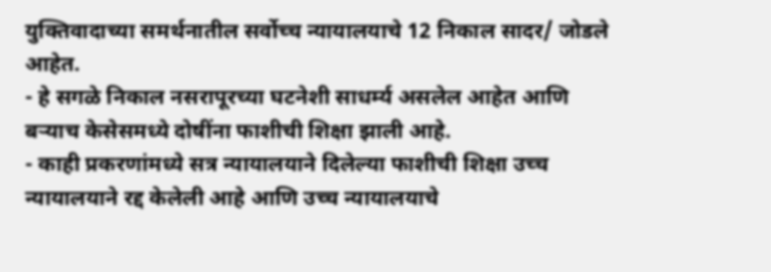युक्तिवादाच्या समर्थनातील सर्वोच्च न्यायालयाचे 12 निकाल सादर/ जोडले आहेत.
- हे सगळे निकाल नसरापूरच्या घटनेशी साधर्म्य असलेल आहेत आणि बऱ्याच केसेसमध्ये दोषींना फाशीची शिक्षा झाली आहे.
- काही प्रकरणांमध्ये सत्र न्यायालयाने दिलेल्या फाशीची शिक्षा उच्च न्यायालयाने रद्द केलेली आहे आणि उच्च न्यायालयाचे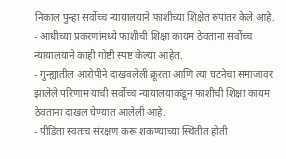निकाल पुन्हा सर्वोच्च न्यायालयाने फाशीच्या शिक्षेत रुपांतर केले आहे.
- आधीच्या प्रकरणांमध्ये फाशीची शिक्षा कायम ठेवताना सर्वोच्च न्यायालयाने काही गोष्टी स्पष्ट केल्या आहेत.
- गुन्ह्यातील आरोपीने दाखवलेली क्रूरता आणि त्या घटनेचा समाजावर झालेले परिणाम याची सर्वोच्च न्यायालयाकडून फाशीची शिक्षा कायम ठेवताना दाखल घेण्यात आलेली आहे.
- पीडिता स्वतःच संरक्षण करू शकण्याच्या स्थितीत होती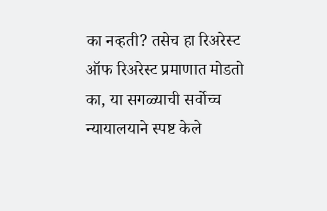का नव्हती? तसेच हा रिअरेस्ट ऑफ रिअरेस्ट प्रमाणात मोडतो का, या सगळ्याची सर्वोच्च न्यायालयाने स्पष्ट केले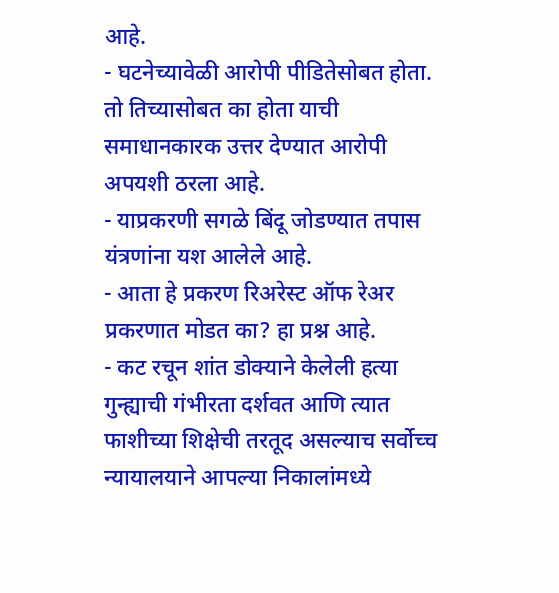आहे.
- घटनेच्यावेळी आरोपी पीडितेसोबत होता. तो तिच्यासोबत का होता याची समाधानकारक उत्तर देण्यात आरोपी अपयशी ठरला आहे.
- याप्रकरणी सगळे बिंदू जोडण्यात तपास यंत्रणांना यश आलेले आहे.
- आता हे प्रकरण रिअरेस्ट ऑफ रेअर प्रकरणात मोडत का? हा प्रश्न आहे.
- कट रचून शांत डोक्याने केलेली हत्या गुन्ह्याची गंभीरता दर्शवत आणि त्यात फाशीच्या शिक्षेची तरतूद असल्याच सर्वोच्च न्यायालयाने आपल्या निकालांमध्ये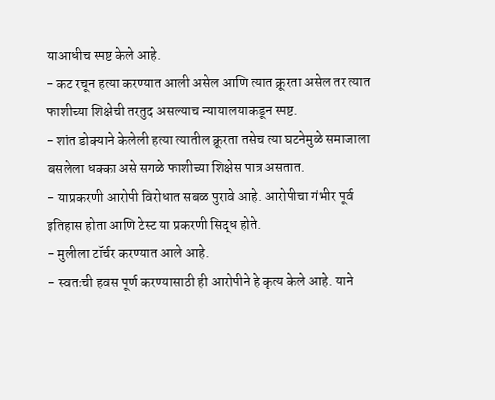याआधीच स्पष्ट केले आहे.
- कट रचून हत्या करण्यात आली असेल आणि त्यात क्रूरता असेल तर त्यात फाशीच्या शिक्षेची तरतुद असल्याच न्यायालयाकडून स्पष्ट.
- शांत डोक्याने केलेली हत्या त्यातील क्रूरता तसेच त्या घटनेमुळे समाजाला बसलेला धक्का असे सगळे फाशीच्या शिक्षेस पात्र असतात.
- याप्रकरणी आरोपी विरोधात सबळ पुरावे आहे. आरोपीचा गंभीर पूर्व इतिहास होता आणि टेस्ट या प्रकरणी सिद्ध होते.
- मुलीला टॉर्चर करण्यात आले आहे.
- स्वतःची हवस पूर्ण करण्यासाठी ही आरोपीने हे कृत्य केले आहे. याने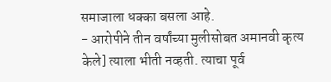समाजाला धक्का बसला आहे.
- आरोपीने तीन वर्षांच्या मुलीसोबत अमानवी कृत्य केले] त्याला भीती नव्हती. त्याचा पूर्व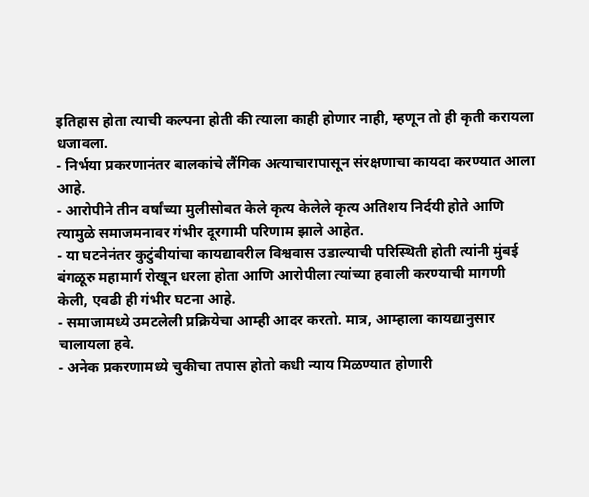इतिहास होता त्याची कल्पना होती की त्याला काही होणार नाही, म्हणून तो ही कृती करायला धजावला.
- निर्भया प्रकरणानंतर बालकांचे लैंगिक अत्याचारापासून संरक्षणाचा कायदा करण्यात आला आहे.
- आरोपीने तीन वर्षांच्या मुलीसोबत केले कृत्य केलेले कृत्य अतिशय निर्दयी होते आणि त्यामुळे समाजमनावर गंभीर दूरगामी परिणाम झाले आहेत.
- या घटनेनंतर कुटुंबीयांचा कायद्यावरील विश्ववास उडाल्याची परिस्थिती होती त्यांनी मुंबई बंगळूरु महामार्ग रोखून धरला होता आणि आरोपीला त्यांच्या हवाली करण्याची मागणी केली, एवढी ही गंभीर घटना आहे.
- समाजामध्ये उमटलेली प्रक्रियेचा आम्ही आदर करतो. मात्र, आम्हाला कायद्यानुसार चालायला हवे.
- अनेक प्रकरणामध्ये चुकीचा तपास होतो कधी न्याय मिळण्यात होणारी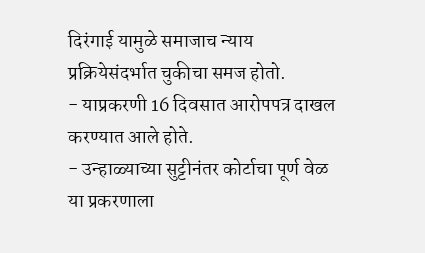दिरंगाई यामुळे समाजाच न्याय प्रक्रियेसंदर्भात चुकीचा समज होतो.
- याप्रकरणी 16 दिवसात आरोपपत्र दाखल करण्यात आले होते.
- उन्हाळ्याच्या सुट्टीनंतर कोर्टाचा पूर्ण वेळ या प्रकरणाला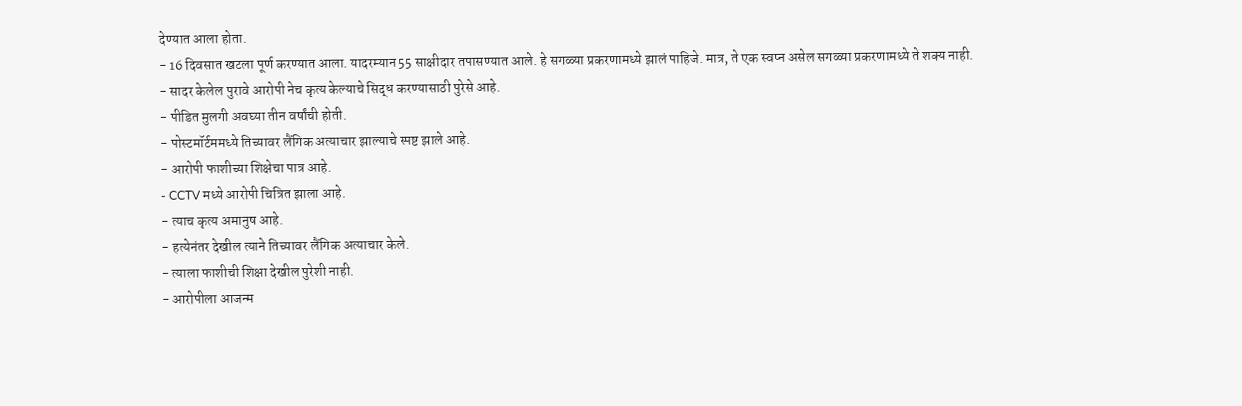देण्यात आला होता.
- 16 दिवसात खटला पूर्ण करण्यात आला. यादरम्यान 55 साक्षीदार तपासण्यात आले. हे सगळ्या प्रकरणामध्ये झालं पाहिजे. मात्र, ते एक स्वप्न असेल सगळ्या प्रकरणामध्ये ते शक्य नाही.
- सादर केलेल पुरावे आरोपी नेच कृत्य केल्याचे सिद्ध करण्यासाठी पुरेसे आहे.
- पीडित मुलगी अवघ्या तीन वर्षांची होती.
- पोस्टमॉर्टममध्ये तिच्यावर लैंगिक अत्याचार झाल्याचे स्पष्ट झाले आहे.
- आरोपी फाशीच्या शिक्षेचा पात्र आहे.
- CCTV मध्ये आरोपी चित्रित झाला आहे.
- त्याच कृत्य अमानुष आहे.
- हत्येनंतर देखील त्याने तिच्यावर लैंगिक अत्याचार केले.
- त्याला फाशीची शिक्षा देखील पुरेशी नाही.
- आरोपीला आजन्म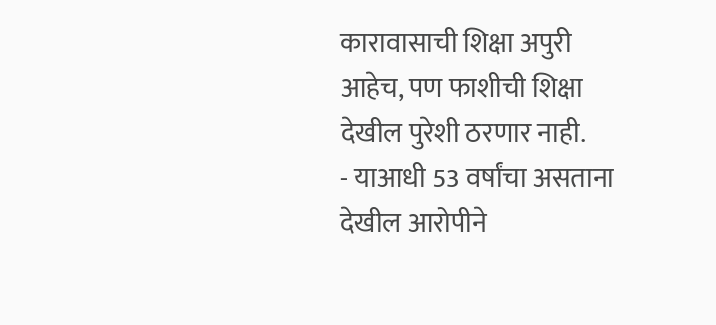कारावासाची शिक्षा अपुरी आहेच, पण फाशीची शिक्षा देखील पुरेशी ठरणार नाही.
- याआधी 53 वर्षांचा असताना देखील आरोपीने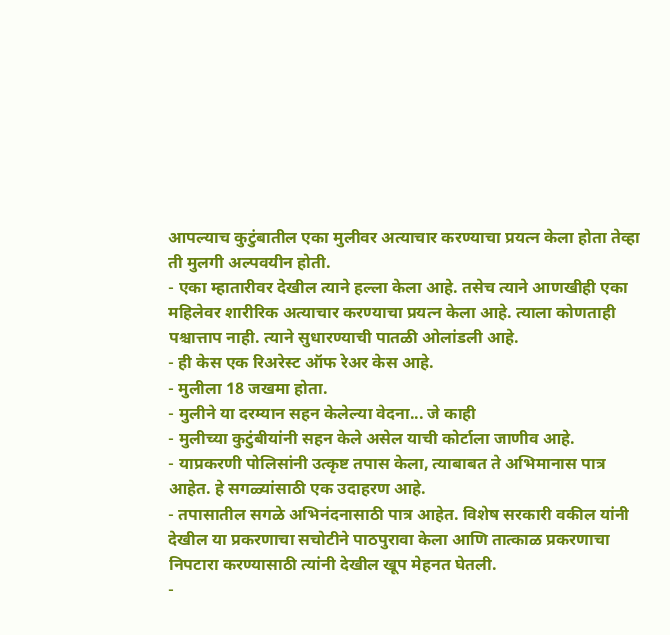आपल्याच कुटुंबातील एका मुलीवर अत्याचार करण्याचा प्रयत्न केला होता तेव्हा ती मुलगी अल्पवयीन होती.
- एका म्हातारीवर देखील त्याने हल्ला केला आहे. तसेच त्याने आणखीही एका महिलेवर शारीरिक अत्याचार करण्याचा प्रयत्न केला आहे. त्याला कोणताही पश्चात्ताप नाही. त्याने सुधारण्याची पातळी ओलांडली आहे.
- ही केस एक रिअरेस्ट ऑफ रेअर केस आहे.
- मुलीला 18 जखमा होता.
- मुलीने या दरम्यान सहन केलेल्या वेदना... जे काही
- मुलीच्या कुटुंबीयांनी सहन केले असेल याची कोर्टाला जाणीव आहे.
- याप्रकरणी पोलिसांनी उत्कृष्ट तपास केला, त्याबाबत ते अभिमानास पात्र आहेत. हे सगळ्यांसाठी एक उदाहरण आहे.
- तपासातील सगळे अभिनंदनासाठी पात्र आहेत. विशेष सरकारी वकील यांनी देखील या प्रकरणाचा सचोटीने पाठपुरावा केला आणि तात्काळ प्रकरणाचा निपटारा करण्यासाठी त्यांनी देखील खूप मेहनत घेतली.
-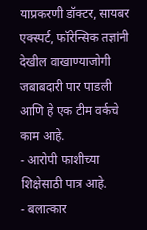याप्रकरणी डॉक्टर, सायबर एक्स्पर्ट, फॉरेन्सिक तज्ञांनी देखील वाखाण्याजोगी जबाबदारी पार पाडली आणि हे एक टीम वर्कचे काम आहे.
- आरोपी फाशीच्या शिक्षेसाठी पात्र आहे.
- बलात्कार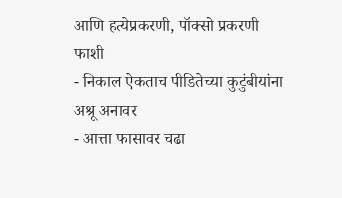आणि हत्येप्रकरणी, पॉक्सो प्रकरणी फाशी
- निकाल ऐकताच पीडितेच्या कुटुंबीयांना अश्रू अनावर
- आत्ता फासावर चढा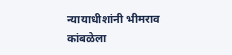न्यायाधीशांनी भीमराव कांबळेला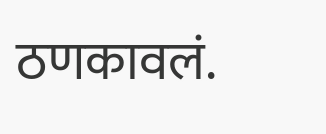ठणकावलं.